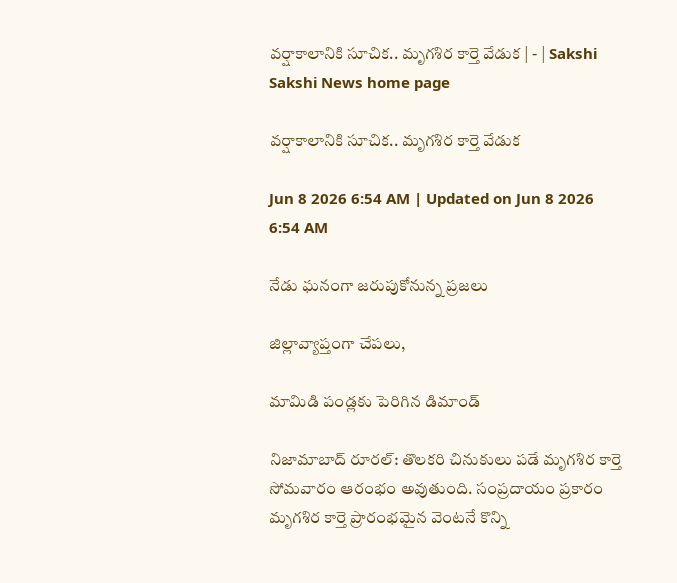వర్షాకాలానికి సూచిక.. మృగశిర కార్తె వేడుక | - | Sakshi
Sakshi News home page

వర్షాకాలానికి సూచిక.. మృగశిర కార్తె వేడుక

Jun 8 2026 6:54 AM | Updated on Jun 8 2026 6:54 AM

నేడు ఘనంగా జరుపుకోనున్న ప్రజలు

జిల్లావ్యాప్తంగా చేపలు,

మామిడి పండ్లకు పెరిగిన డిమాండ్‌

నిజామాబాద్‌ రూరల్‌: తొలకరి చినుకులు పడే మృగశిర కార్తె సోమవారం ఆరంభం అవుతుంది. సంప్రదాయం ప్రకారం మృగశిర కార్తె ప్రారంభమైన వెంటనే కొన్ని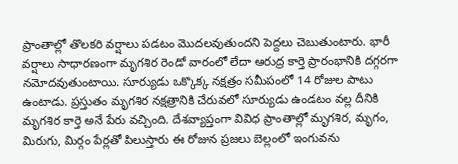ప్రాంతాల్లో తొలకరి వర్షాలు పడటం మొదలవుతుందని పెద్దలు చెబుతుంటారు. భారీ వర్షాలు సాధారణంగా మృగశిర రెండో వారంలో లేదా ఆరుద్ర కార్తె ప్రారంభానికి దగ్గరగా నమోదవుతుంటాయి. సూర్యుడు ఒక్కొక్క నక్షత్రం సమీపంలో 14 రోజుల పాటు ఉంటాడు. ప్రస్తుతం మృగశిర నక్షత్రానికి చేరువలో సూర్యుడు ఉండటం వల్ల దీనికి మృగశిర కార్తె అనే పేరు వచ్చింది. దేశవ్యాప్తంగా వివిధ ప్రాంతాల్లో మృగశిర, మృగం, మిరుగు, మిర్గం పేర్లతో పిలుస్తారు ఈ రోజున ప్రజలు బెల్లంలో ఇంగువను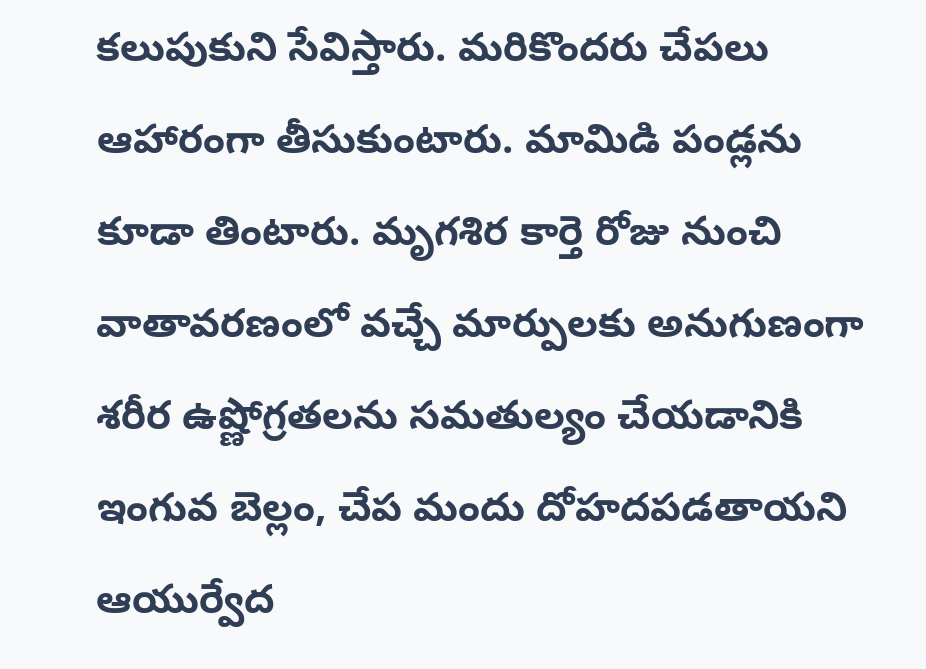కలుపుకుని సేవిస్తారు. మరికొందరు చేపలు ఆహారంగా తీసుకుంటారు. మామిడి పండ్లను కూడా తింటారు. మృగశిర కార్తె రోజు నుంచి వాతావరణంలో వచ్చే మార్పులకు అనుగుణంగా శరీర ఉష్ణోగ్రతలను సమతుల్యం చేయడానికి ఇంగువ బెల్లం, చేప మందు దోహదపడతాయని ఆయుర్వేద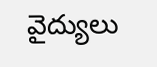వైద్యులు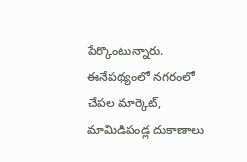పేర్కొంటున్నారు. ఈనేపథ్యంలో నగరంలో చేపల మార్కెట్‌, మామిడిపండ్ల దుకాణాలు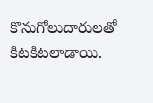కొనుగోలుదారులతో కిటకిటలాడాయి.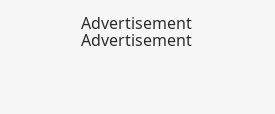Advertisement
Advertisement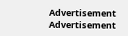Advertisement
Advertisement